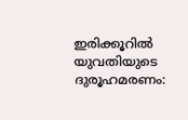ഇരിക്കൂറിൽ യുവതിയുടെ ദുരൂഹമരണം: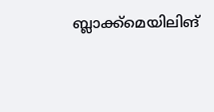ബ്ലാക്ക്മെയിലിങ്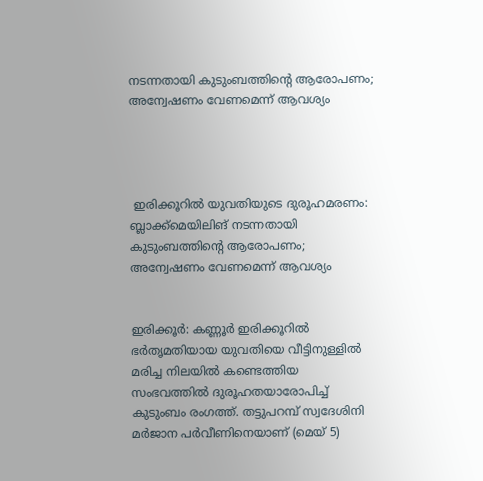നടന്നതായി കുടുംബത്തിന്റെ ആരോപണം; അന്വേഷണം വേണമെന്ന് ആവശ്യം




 ഇരിക്കൂറിൽ യുവതിയുടെ ദുരൂഹമരണം: ബ്ലാക്ക്മെയിലിങ് നടന്നതായി കുടുംബത്തിന്റെ ആരോപണം; അന്വേഷണം വേണമെന്ന് ആവശ്യം


ഇരിക്കൂർ: കണ്ണൂർ ഇരിക്കൂറിൽ ഭർതൃമതിയായ യുവതിയെ വീട്ടിനുള്ളിൽ മരിച്ച നിലയിൽ കണ്ടെത്തിയ സംഭവത്തിൽ ദുരൂഹതയാരോപിച്ച് കുടുംബം രംഗത്ത്. തട്ടുപറമ്പ് സ്വദേശിനി മർജാന പർവീണിനെയാണ് (മെയ് 5)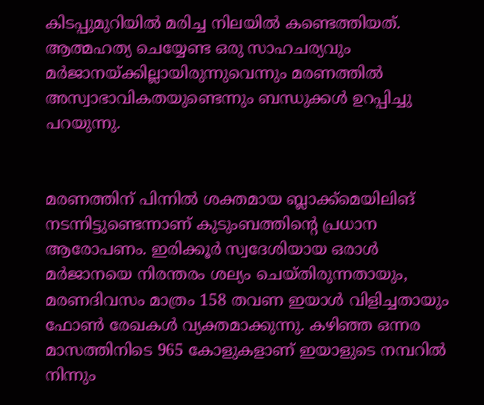കിടപ്പുമുറിയിൽ മരിച്ച നിലയിൽ കണ്ടെത്തിയത്. ആത്മഹത്യ ചെയ്യേണ്ട ഒരു സാഹചര്യവും മർജാനയ്ക്കില്ലായിരുന്നുവെന്നും മരണത്തിൽ അസ്വാഭാവികതയുണ്ടെന്നും ബന്ധുക്കൾ ഉറപ്പിച്ചു പറയുന്നു.


മരണത്തിന് പിന്നിൽ ശക്തമായ ബ്ലാക്ക്മെയിലിങ് നടന്നിട്ടുണ്ടെന്നാണ് കുടുംബത്തിന്റെ പ്രധാന ആരോപണം. ഇരിക്കൂർ സ്വദേശിയായ ഒരാൾ മർജാനയെ നിരന്തരം ശല്യം ചെയ്‌തിരുന്നതായും, മരണദിവസം മാത്രം 158 തവണ ഇയാൾ വിളിച്ചതായും ഫോൺ രേഖകൾ വ്യക്തമാക്കുന്നു. കഴിഞ്ഞ ഒന്നര മാസത്തിനിടെ 965 കോളുകളാണ് ഇയാളുടെ നമ്പറിൽ നിന്നും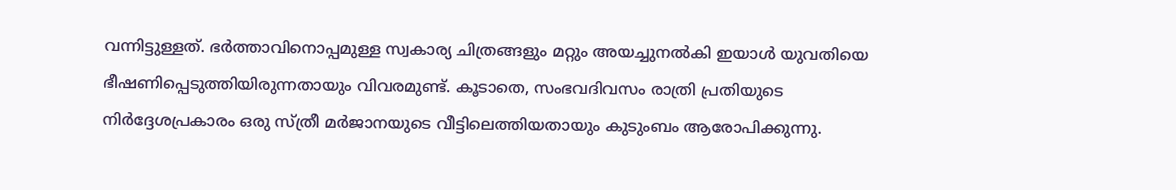വന്നിട്ടുള്ളത്. ഭർത്താവിനൊപ്പമുള്ള സ്വകാര്യ ചിത്രങ്ങളും മറ്റും അയച്ചുനൽകി ഇയാൾ യുവതിയെ ഭീഷണിപ്പെടുത്തിയിരുന്നതായും വിവരമുണ്ട്. കൂടാതെ, സംഭവദിവസം രാത്രി പ്രതിയുടെ നിർദ്ദേശപ്രകാരം ഒരു സ്ത്രീ മർജാനയുടെ വീട്ടിലെത്തിയതായും കുടുംബം ആരോപിക്കുന്നു.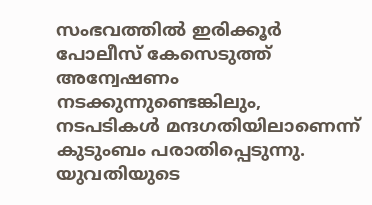സംഭവത്തിൽ ഇരിക്കൂർ പോലീസ് കേസെടുത്ത് അന്വേഷണം നടക്കുന്നുണ്ടെങ്കിലും, നടപടികൾ മന്ദഗതിയിലാണെന്ന് കുടുംബം പരാതിപ്പെടുന്നു. യുവതിയുടെ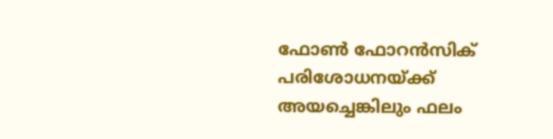ഫോൺ ഫോറൻസിക് പരിശോധനയ്ക്ക് അയച്ചെങ്കിലും ഫലം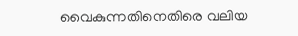വൈകുന്നതിനെതിരെ വലിയ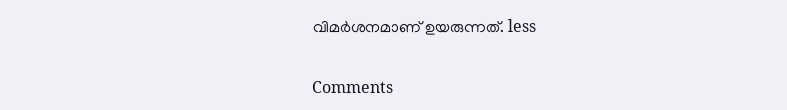വിമർശനമാണ് ഉയരുന്നത്. less

Comments